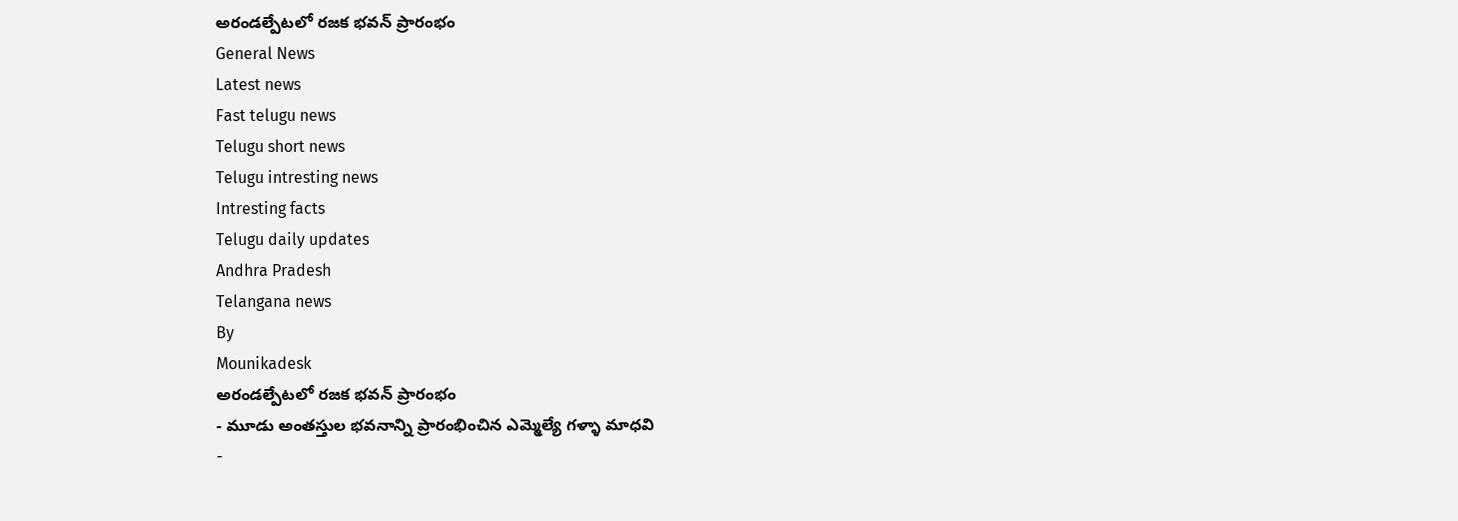అరండల్పేటలో రజక భవన్ ప్రారంభం
General News
Latest news
Fast telugu news
Telugu short news
Telugu intresting news
Intresting facts
Telugu daily updates
Andhra Pradesh
Telangana news
By
Mounikadesk
అరండల్పేటలో రజక భవన్ ప్రారంభం
- మూడు అంతస్తుల భవనాన్ని ప్రారంభించిన ఎమ్మెల్యే గళ్ళా మాధవి
-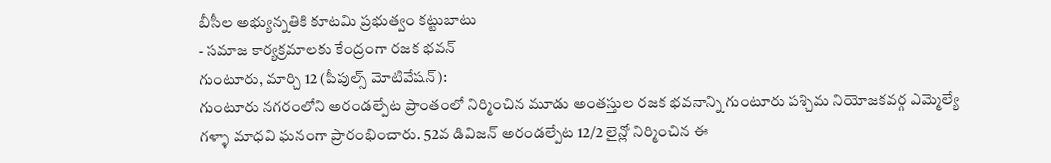బీసీల అభ్యున్నతికి కూటమి ప్రభుత్వం కట్టుబాటు
- సమాజ కార్యక్రమాలకు కేంద్రంగా రజక భవన్
గుంటూరు, మార్చి 12 (పీపుల్స్ మోటివేషన్):
గుంటూరు నగరంలోని అరండల్పేట ప్రాంతంలో నిర్మించిన మూడు అంతస్తుల రజక భవనాన్ని గుంటూరు పశ్చిమ నియోజకవర్గ ఎమ్మెల్యే గళ్ళా మాధవి ఘనంగా ప్రారంభించారు. 52వ డివిజన్ అరండల్పేట 12/2 లైన్లో నిర్మించిన ఈ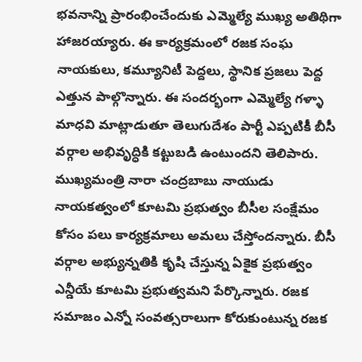భవనాన్ని ప్రారంభించేందుకు ఎమ్మెల్యే ముఖ్య అతిథిగా హాజరయ్యారు. ఈ కార్యక్రమంలో రజక సంఘ నాయకులు, కమ్యూనిటీ పెద్దలు, స్థానిక ప్రజలు పెద్ద ఎత్తున పాల్గొన్నారు. ఈ సందర్భంగా ఎమ్మెల్యే గళ్ళా మాధవి మాట్లాడుతూ తెలుగుదేశం పార్టీ ఎప్పటికీ బీసీ వర్గాల అభివృద్ధికి కట్టుబడి ఉంటుందని తెలిపారు. ముఖ్యమంత్రి నారా చంద్రబాబు నాయుడు నాయకత్వంలో కూటమి ప్రభుత్వం బీసీల సంక్షేమం కోసం పలు కార్యక్రమాలు అమలు చేస్తోందన్నారు. బీసీ వర్గాల అభ్యున్నతికి కృషి చేస్తున్న ఏకైక ప్రభుత్వం ఎన్డీయే కూటమి ప్రభుత్వమని పేర్కొన్నారు. రజక సమాజం ఎన్నో సంవత్సరాలుగా కోరుకుంటున్న రజక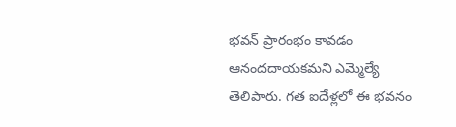భవన్ ప్రారంభం కావడం ఆనందదాయకమని ఎమ్మెల్యే తెలిపారు. గత ఐదేళ్లలో ఈ భవనం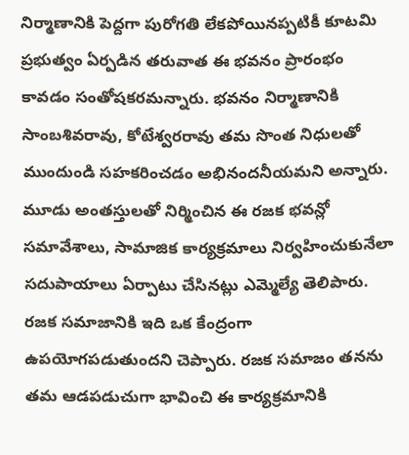నిర్మాణానికి పెద్దగా పురోగతి లేకపోయినప్పటికీ కూటమి ప్రభుత్వం ఏర్పడిన తరువాత ఈ భవనం ప్రారంభం కావడం సంతోషకరమన్నారు. భవనం నిర్మాణానికి సాంబశివరావు, కోటేశ్వరరావు తమ సొంత నిధులతో ముందుండి సహకరించడం అభినందనీయమని అన్నారు. మూడు అంతస్తులతో నిర్మించిన ఈ రజక భవన్లో సమావేశాలు, సామాజిక కార్యక్రమాలు నిర్వహించుకునేలా సదుపాయాలు ఏర్పాటు చేసినట్లు ఎమ్మెల్యే తెలిపారు. రజక సమాజానికి ఇది ఒక కేంద్రంగా ఉపయోగపడుతుందని చెప్పారు. రజక సమాజం తనను తమ ఆడపడుచుగా భావించి ఈ కార్యక్రమానికి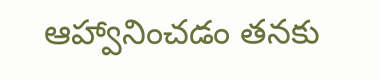ఆహ్వానించడం తనకు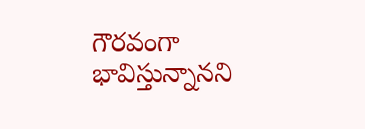గౌరవంగా భావిస్తున్నానని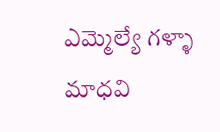ఎమ్మెల్యే గళ్ళా మాధవి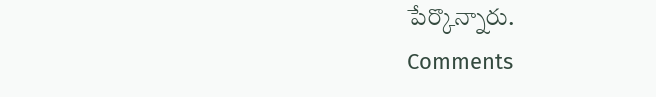పేర్కొన్నారు.
Comments